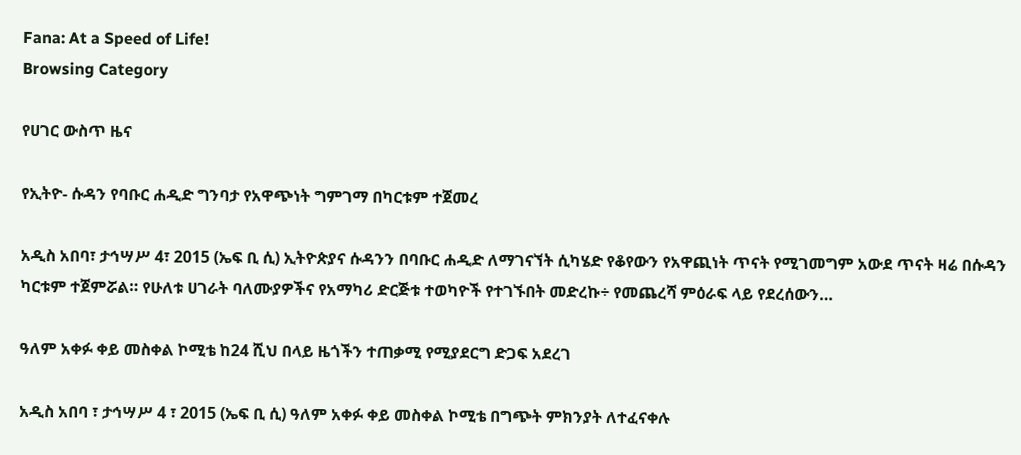Fana: At a Speed of Life!
Browsing Category

የሀገር ውስጥ ዜና

የኢትዮ- ሱዳን የባቡር ሐዲድ ግንባታ የአዋጭነት ግምገማ በካርቱም ተጀመረ

አዲስ አበባ፣ ታኅሣሥ 4፣ 2015 (ኤፍ ቢ ሲ) ኢትዮጵያና ሱዳንን በባቡር ሐዲድ ለማገናኘት ሲካሄድ የቆየውን የአዋጪነት ጥናት የሚገመግም አውደ ጥናት ዛሬ በሱዳን ካርቱም ተጀምሯል። የሁለቱ ሀገራት ባለሙያዎችና የአማካሪ ድርጅቱ ተወካዮች የተገኙበት መድረኩ÷ የመጨረሻ ምዕራፍ ላይ የደረሰውን…

ዓለም አቀፉ ቀይ መስቀል ኮሚቴ ከ24 ሺህ በላይ ዜጎችን ተጠቃሚ የሚያደርግ ድጋፍ አደረገ

አዲስ አበባ ፣ ታኅሣሥ 4 ፣ 2015 (ኤፍ ቢ ሲ) ዓለም አቀፉ ቀይ መስቀል ኮሚቴ በግጭት ምክንያት ለተፈናቀሉ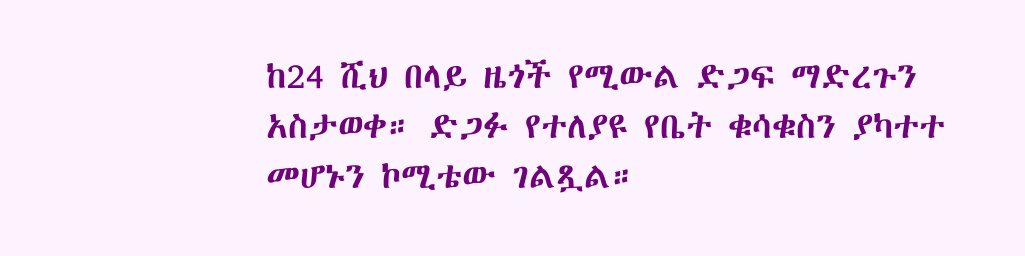ከ24 ሺህ በላይ ዜጎች የሚውል ድጋፍ ማድረጉን አስታወቀ። ድጋፉ የተለያዩ የቤት ቁሳቁስን ያካተተ መሆኑን ኮሚቴው ገልጿል።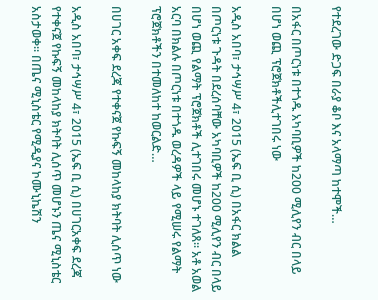የተደረገው ድጋፍ በራያ ቆቦ እና አላማጣ ከተሞች…

በአፋር በጦርነቱ በተጎዱ አካባቢዎች ከ200 ሚሊየን ብር በላይ በሆነ ወጪ ፕሮጀክቶችሊተገበሩ ነው

አዲስ አበባ፣ ታኅሣሥ 4፣ 2015 (ኤፍ ቢ ሲ) በአፋር ክልል በጦርነቱ ጉዳት በደረሰባቸው አካባቢዎች ከ200 ሚሊየን ብር በላይ በሆነ ወጪ የልማት ፕሮጀክቶች ሊተገበሩ መሆኑ ተገለጸ፡፡ አቶ አወል አርባ በክልሉ በጦርነቱ በተጎዱ ወረዳዎች ላይ የሚሠሩ የልማት ፕሮጀክቶችን በተመለከተ ከወርልድ…

በሀገር አቀፍ ደረጃ የተቀናጀ የኩፍኝ መከላከያ ክትባት ሊሰጥ ነው

አዲስ አበባ፣ ታኅሣሥ 4፣ 2015 (ኤፍ ቢ ሲ) በሀገርአቀፍ ደረጃ የተቀናጀ የኩፍኝ መከላከያ ክትባት ሊሰጥ መሆኑን ጤና ሚኒስቴር አስታወቀ። በጤና ሚኒስቴር የሚዲያና ኮሙኒኬሽን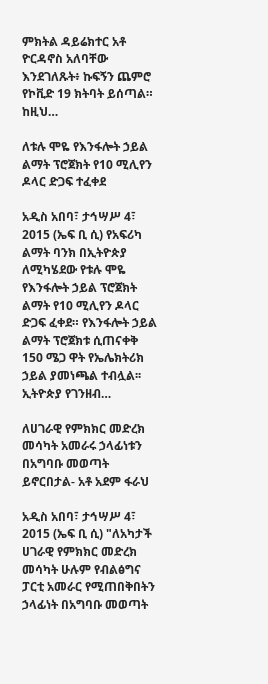ምክትል ዳይሬክተር አቶ ዮርዳኖስ አለባቸው እንደገለጹት፥ ኩፍኝን ጨምሮ የኮቪድ 19 ክትባት ይሰጣል። ከዚህ…

ለቱሉ ሞዬ የእንፋሎት ኃይል ልማት ፕሮጀክት የ10 ሚሊየን ዶላር ድጋፍ ተፈቀደ

አዲስ አበባ፣ ታኅሣሥ 4፣ 2015 (ኤፍ ቢ ሲ) የአፍሪካ ልማት ባንክ በኢትዮጵያ ለሚካሄደው የቱሉ ሞዬ የእንፋሎት ኃይል ፕሮጀክት ልማት የ10 ሚሊየን ዶላር ድጋፍ ፈቀደ። የእንፋሎት ኃይል ልማት ፕሮጀክቱ ሲጠናቀቅ 150 ሜጋ ዋት የኤሌክትሪክ ኃይል ያመነጫል ተብሏል፡፡ ኢትዮጵያ የገንዘብ…

ለሀገራዊ የምክክር መድረክ መሳካት አመራሩ ኃላፊነቱን በአግባቡ መወጣት ይኖርበታል- አቶ አደም ፋራህ

አዲስ አበባ፣ ታኅሣሥ 4፣ 2015 (ኤፍ ቢ ሲ) "ለአካታች ሀገራዊ የምክክር መድረክ መሳካት ሁሉም የብልፅግና ፓርቲ አመራር የሚጠበቅበትን ኃላፊነት በአግባቡ መወጣት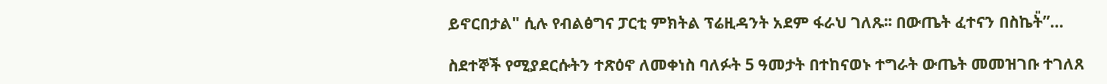ይኖርበታል" ሲሉ የብልፅግና ፓርቲ ምክትል ፕሬዚዳንት አደም ፋራህ ገለጹ፡፡ በውጤት ፈተናን በስኬት̎”…

ስደተኞች የሚያደርሱትን ተጽዕኖ ለመቀነስ ባለፉት 5 ዓመታት በተከናወኑ ተግራት ውጤት መመዝገቡ ተገለጸ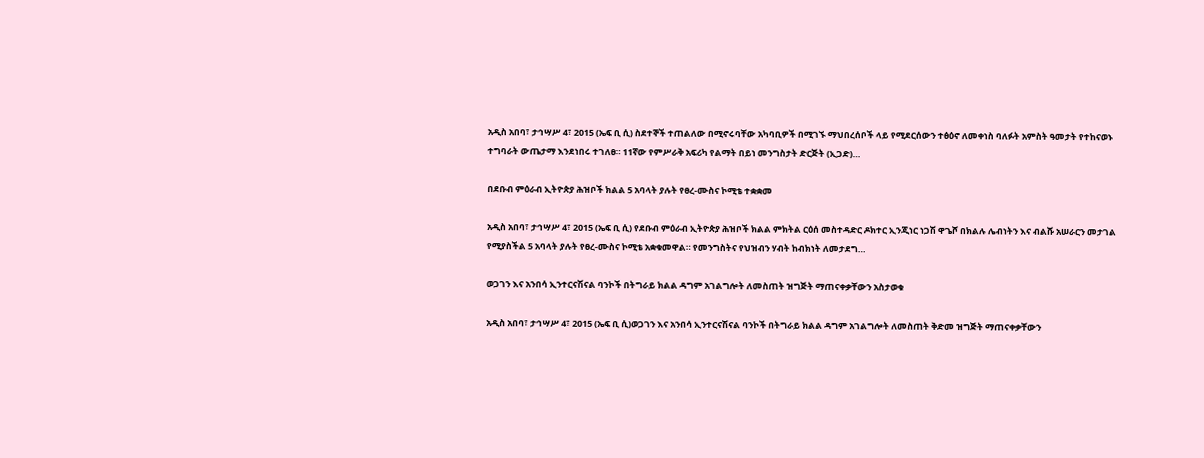አዲስ አበባ፣ ታኅሣሥ 4፣ 2015 (ኤፍ ቢ ሲ) ስደተኞች ተጠልለው በሚኖሩባቸው አካባቢዎች በሚገኙ ማህበረሰቦች ላይ የሚደርሰውን ተፅዕኖ ለመቀነስ ባለፉት አምስት ዓመታት የተከናወኑ ተግባራት ውጤታማ እንደነበሩ ተገለፀ። 11ኛው የምሥራቅ አፍሪካ የልማት በይነ መንግስታት ድርጅት (ኢጋድ)…

በደቡብ ምዕራብ ኢትዮጵያ ሕዝቦች ክልል 5 አባላት ያሉት የፀረ-ሙስና ኮሚቴ ተቋቋመ

አዲስ አበባ፣ ታኅሣሥ 4፣ 2015 (ኤፍ ቢ ሲ) የደቡብ ምዕራብ ኢትዮጵያ ሕዝቦች ክልል ምክትል ርዕሰ መስተዳድር ዶክተር ኢንጂነር ነጋሽ ዋጌሾ በክልሉ ሌብነትን እና ብልሹ አሠራርን መታገል የሚያስችል 5 አባላት ያሉት የፀረ-ሙስና ኮሚቴ አቋቁመዋል። የመንግስትና የህዝብን ሃብት ከብክነት ለመታደግ…

ወጋገን እና አንበሳ ኢንተርናሽናል ባንኮች በትግራይ ክልል ዳግም አገልግሎት ለመስጠት ዝግጅት ማጠናቀቃቸውን አስታወቁ

አዲስ አበባ፣ ታኅሣሥ 4፣ 2015 (ኤፍ ቢ ሲ)ወጋገን እና አንበሳ ኢንተርናሽናል ባንኮች በትግራይ ክልል ዳግም አገልግሎት ለመስጠት ቅድመ ዝግጅት ማጠናቀቃቸውን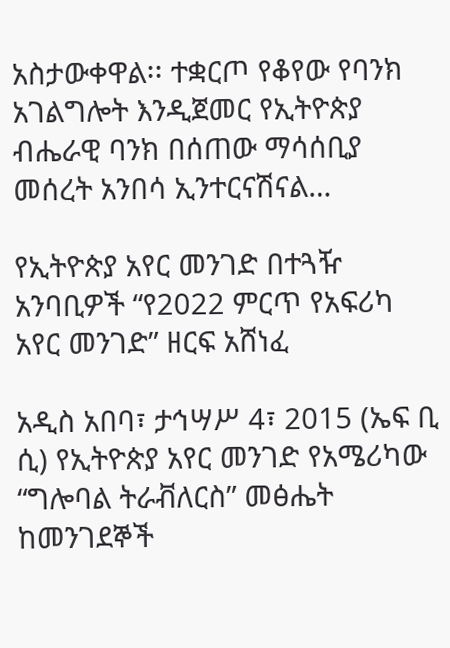አስታውቀዋል፡፡ ተቋርጦ የቆየው የባንክ አገልግሎት እንዲጀመር የኢትዮጵያ ብሔራዊ ባንክ በሰጠው ማሳሰቢያ መሰረት አንበሳ ኢንተርናሽናል…

የኢትዮጵያ አየር መንገድ በተጓዥ አንባቢዎች “የ2022 ምርጥ የአፍሪካ አየር መንገድ” ዘርፍ አሸነፈ

አዲስ አበባ፣ ታኅሣሥ 4፣ 2015 (ኤፍ ቢ ሲ) የኢትዮጵያ አየር መንገድ የአሜሪካው “ግሎባል ትራቭለርስ” መፅሔት ከመንገደኞች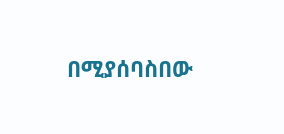በሚያሰባስበው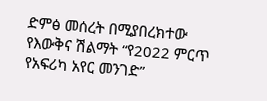ድምፅ መሰረት በሚያበረክተው የእውቅና ሽልማት “የ2022 ምርጥ የአፍሪካ አየር መንገድ”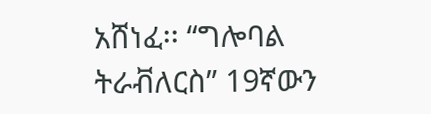አሸነፈ፡፡ “ግሎባል ትራቭለርስ” 19ኛውን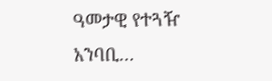ዓመታዊ የተጓዥ አንባቢ…